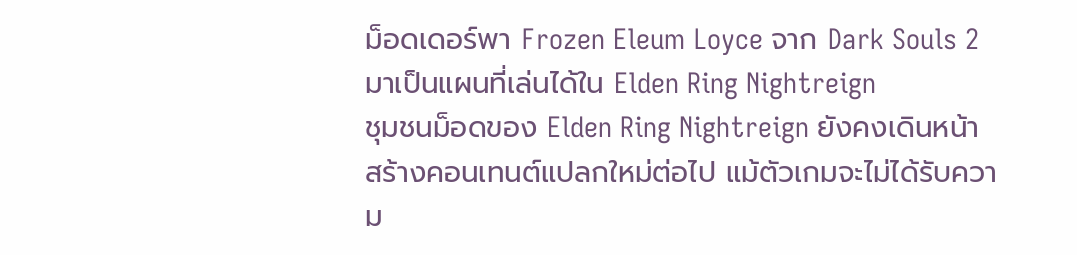ม็อดเดอร์พา Frozen Eleum Loyce จาก Dark Souls 2 มาเป็นแผนที่เล่นได้ใน Elden Ring Nightreign
ชุมชนม็อดของ Elden Ring Nightreign ยังคงเดินหน้าสร้างคอนเทนต์แปลกใหม่ต่อไป แม้ตัวเกมจะไม่ได้รับความ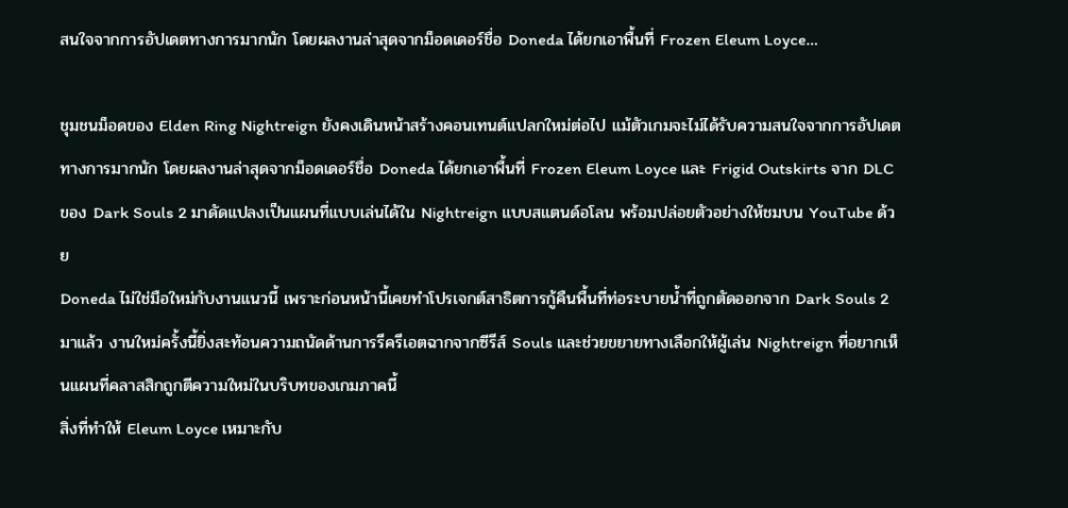สนใจจากการอัปเดตทางการมากนัก โดยผลงานล่าสุดจากม็อดเดอร์ชื่อ Doneda ได้ยกเอาพื้นที่ Frozen Eleum Loyce…

ชุมชนม็อดของ Elden Ring Nightreign ยังคงเดินหน้าสร้างคอนเทนต์แปลกใหม่ต่อไป แม้ตัวเกมจะไม่ได้รับความสนใจจากการอัปเดตทางการมากนัก โดยผลงานล่าสุดจากม็อดเดอร์ชื่อ Doneda ได้ยกเอาพื้นที่ Frozen Eleum Loyce และ Frigid Outskirts จาก DLC ของ Dark Souls 2 มาดัดแปลงเป็นแผนที่แบบเล่นได้ใน Nightreign แบบสแตนด์อโลน พร้อมปล่อยตัวอย่างให้ชมบน YouTube ด้วย
Doneda ไม่ใช่มือใหม่กับงานแนวนี้ เพราะก่อนหน้านี้เคยทำโปรเจกต์สาธิตการกู้คืนพื้นที่ท่อระบายน้ำที่ถูกตัดออกจาก Dark Souls 2 มาแล้ว งานใหม่ครั้งนี้ยิ่งสะท้อนความถนัดด้านการรีครีเอตฉากจากซีรีส์ Souls และช่วยขยายทางเลือกให้ผู้เล่น Nightreign ที่อยากเห็นแผนที่คลาสสิกถูกตีความใหม่ในบริบทของเกมภาคนี้
สิ่งที่ทำให้ Eleum Loyce เหมาะกับ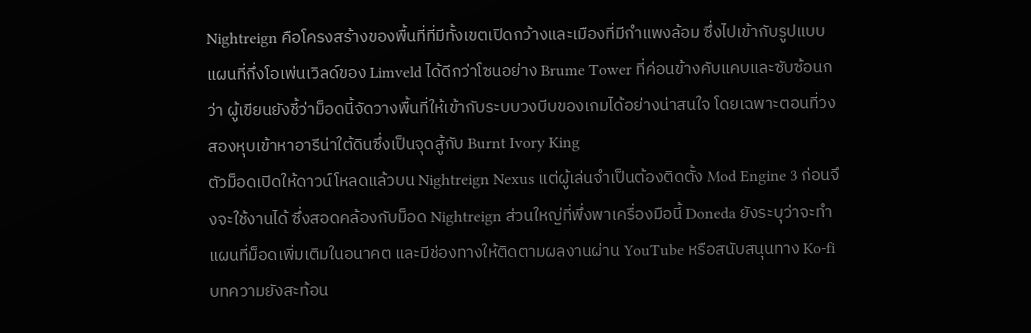Nightreign คือโครงสร้างของพื้นที่ที่มีทั้งเขตเปิดกว้างและเมืองที่มีกำแพงล้อม ซึ่งไปเข้ากับรูปแบบแผนที่กึ่งโอเพ่นเวิลด์ของ Limveld ได้ดีกว่าโซนอย่าง Brume Tower ที่ค่อนข้างคับแคบและซับซ้อนกว่า ผู้เขียนยังชี้ว่าม็อดนี้จัดวางพื้นที่ให้เข้ากับระบบวงบีบของเกมได้อย่างน่าสนใจ โดยเฉพาะตอนที่วงสองหุบเข้าหาอารีน่าใต้ดินซึ่งเป็นจุดสู้กับ Burnt Ivory King
ตัวม็อดเปิดให้ดาวน์โหลดแล้วบน Nightreign Nexus แต่ผู้เล่นจำเป็นต้องติดตั้ง Mod Engine 3 ก่อนจึงจะใช้งานได้ ซึ่งสอดคล้องกับม็อด Nightreign ส่วนใหญ่ที่พึ่งพาเครื่องมือนี้ Doneda ยังระบุว่าจะทำแผนที่ม็อดเพิ่มเติมในอนาคต และมีช่องทางให้ติดตามผลงานผ่าน YouTube หรือสนับสนุนทาง Ko-fi
บทความยังสะท้อน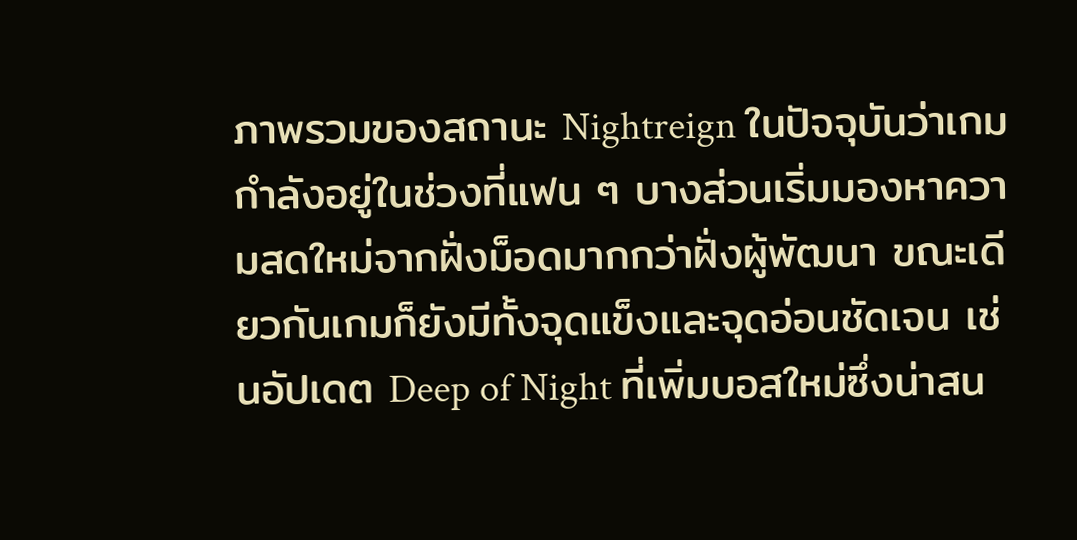ภาพรวมของสถานะ Nightreign ในปัจจุบันว่าเกมกำลังอยู่ในช่วงที่แฟน ๆ บางส่วนเริ่มมองหาความสดใหม่จากฝั่งม็อดมากกว่าฝั่งผู้พัฒนา ขณะเดียวกันเกมก็ยังมีทั้งจุดแข็งและจุดอ่อนชัดเจน เช่นอัปเดต Deep of Night ที่เพิ่มบอสใหม่ซึ่งน่าสน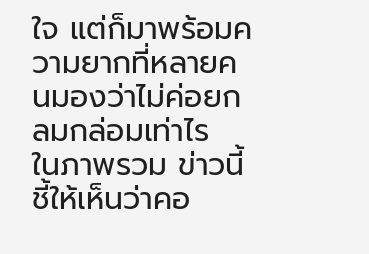ใจ แต่ก็มาพร้อมความยากที่หลายคนมองว่าไม่ค่อยกลมกล่อมเท่าไร
ในภาพรวม ข่าวนี้ชี้ให้เห็นว่าคอ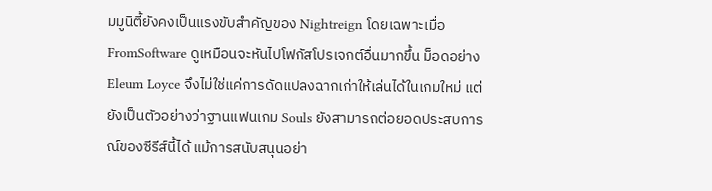มมูนิตี้ยังคงเป็นแรงขับสำคัญของ Nightreign โดยเฉพาะเมื่อ FromSoftware ดูเหมือนจะหันไปโฟกัสโปรเจกต์อื่นมากขึ้น ม็อดอย่าง Eleum Loyce จึงไม่ใช่แค่การดัดแปลงฉากเก่าให้เล่นได้ในเกมใหม่ แต่ยังเป็นตัวอย่างว่าฐานแฟนเกม Souls ยังสามารถต่อยอดประสบการณ์ของซีรีส์นี้ได้ แม้การสนับสนุนอย่า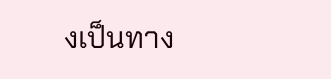งเป็นทาง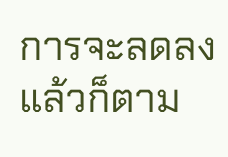การจะลดลงแล้วก็ตาม